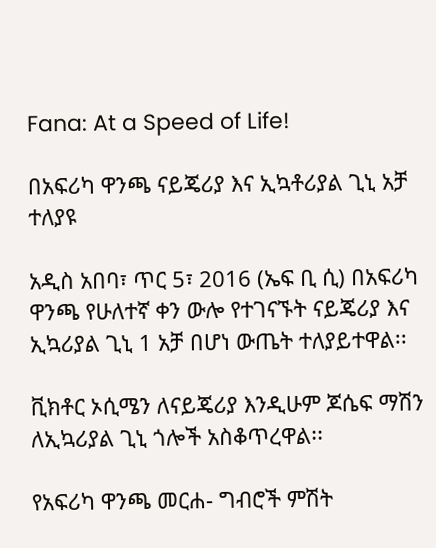Fana: At a Speed of Life!

በአፍሪካ ዋንጫ ናይጄሪያ እና ኢኳቶሪያል ጊኒ አቻ ተለያዩ

አዲስ አበባ፣ ጥር 5፣ 2016 (ኤፍ ቢ ሲ) በአፍሪካ ዋንጫ የሁለተኛ ቀን ውሎ የተገናኙት ናይጄሪያ እና ኢኳሪያል ጊኒ 1 አቻ በሆነ ውጤት ተለያይተዋል፡፡

ቪክቶር ኦሲሜን ለናይጄሪያ እንዲሁም ጆሴፍ ማሽን ለኢኳሪያል ጊኒ ጎሎች አስቆጥረዋል፡፡

የአፍሪካ ዋንጫ መርሐ- ግብሮች ምሽት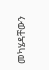መካሄዳቸውን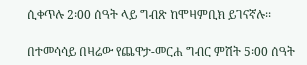ሲቀጥሉ 2፡00 ሰዓት ላይ ግብጽ ከሞዛምቢክ ይገናኛሉ፡፡

በተመሳሳይ በዛሬው የጨዋታ-መርሐ ግብር ምሽት 5፡00 ሰዓት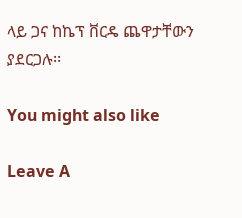ላይ ጋና ከኬፕ ቨርዴ ጨዋታቸውን ያደርጋሉ፡፡

You might also like

Leave A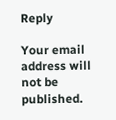Reply

Your email address will not be published.